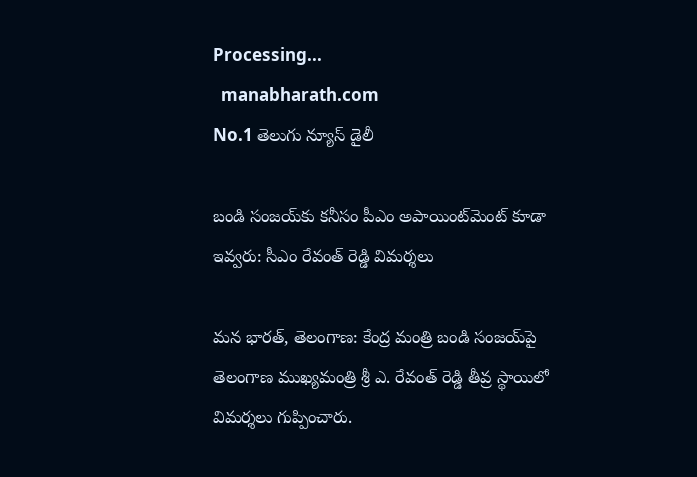Processing...
  manabharath.com
No.1 తెలుగు న్యూస్ డైలీ

బండి సంజయ్‌కు కనీసం పీఎం అపాయింట్‌మెంట్ కూడా ఇవ్వరు: సీఎం రేవంత్ రెడ్డి విమర్శలు

మన భారత్, తెలంగాణ: కేంద్ర మంత్రి బండి సంజయ్‌పై తెలంగాణ ముఖ్యమంత్రి శ్రీ ఎ. రేవంత్ రెడ్డి తీవ్ర స్థాయిలో విమర్శలు గుప్పించారు.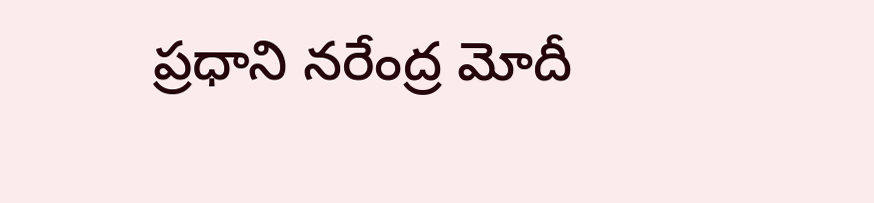ప్రధాని నరేంద్ర మోదీ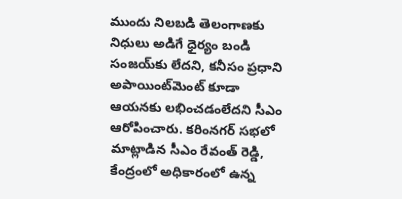ముందు నిలబడి తెలంగాణకు నిధులు అడిగే ధైర్యం బండి సంజయ్‌కు లేదని, కనీసం ప్రధాని అపాయింట్‌మెంట్ కూడా ఆయనకు లభించడంలేదని సీఎం ఆరోపించారు. కరింనగర్ సభలో మాట్లాడిన సీఎం రేవంత్ రెడ్డి, కేంద్రంలో అధికారంలో ఉన్న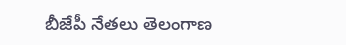బీజేపీ నేతలు తెలంగాణ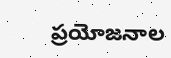ప్రయోజనాల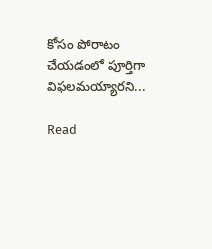కోసం పోరాటం చేయడంలో పూర్తిగా విఫలమయ్యారని...

Read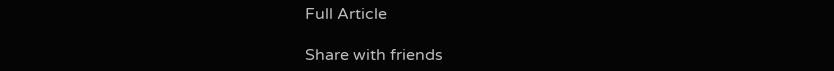Full Article

Share with friends